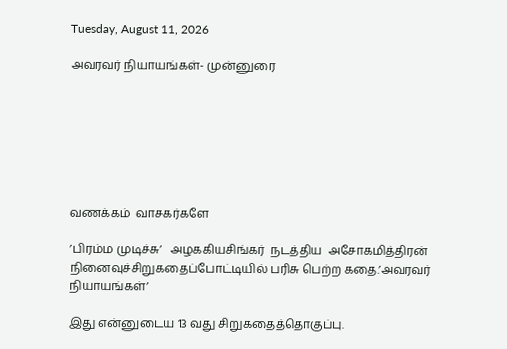Tuesday, August 11, 2026

அவரவர் நியாயங்கள்- முன்னுரை







வணக்கம்  வாசகர்களே

’பிரம்ம முடிச்சு’   அழககியசிங்கர்  நடத்திய  அசோகமித்திரன் நினைவுச்சிறுகதைப்போட்டியில் பரிசு பெற்ற கதை.’அவரவர் நியாயங்கள்’

இது என்னுடைய 13 வது சிறுகதைத்தொகுப்பு.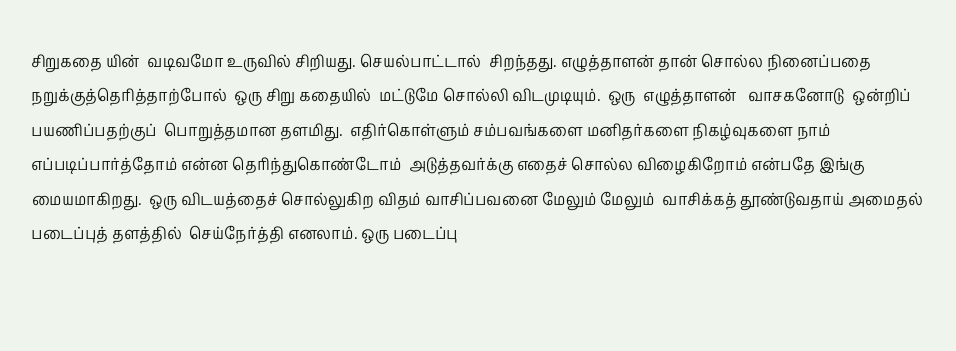சிறுகதை யின்  வடிவமோ உருவில் சிறியது. செயல்பாட்டால்  சிறந்தது. எழுத்தாளன் தான் சொல்ல நினைப்பதை நறுக்குத்தெரித்தாற்போல்  ஒரு சிறு கதையில்  மட்டுமே சொல்லி விடமுடியும்.  ஒரு  எழுத்தாளன்   வாசகனோடு  ஒன்றிப் பயணிப்பதற்குப்  பொறுத்தமான தளமிது.  எதிர்கொள்ளும் சம்பவங்களை மனிதர்களை நிகழ்வுகளை நாம் எப்படிப்பார்த்தோம் என்ன தெரிந்துகொண்டோம்  அடுத்தவர்க்கு எதைச் சொல்ல விழைகிறோம் என்பதே இங்கு மையமாகிறது.  ஒரு விடயத்தைச் சொல்லுகிற விதம் வாசிப்பவனை மேலும் மேலும்  வாசிக்கத் தூண்டுவதாய் அமைதல் படைப்புத் தளத்தில்  செய்நேர்த்தி எனலாம். ஒரு படைப்பு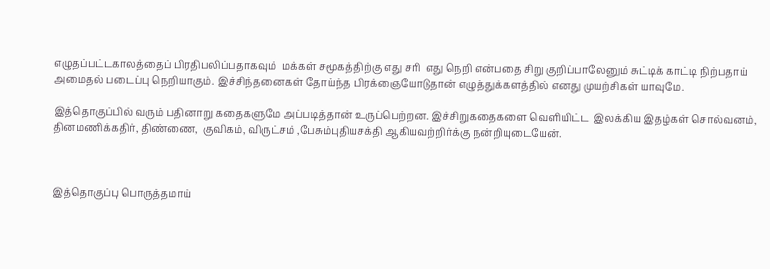எழுதப்பட்டகாலத்தைப் பிரதிபலிப்பதாகவும்  மக்கள் சமூகத்திற்கு எது சரி  எது நெறி என்பதை சிறு குறிப்பாலேனும் சுட்டிக் காட்டி நிற்பதாய்  அமைதல் படைப்பு நெறியாகும். இச்சிந்தனைகள் தோய்ந்த பிரக்ஞையோடுதான் எழுத்துக்களத்தில் எனது முயற்சிகள் யாவுமே.

இத்தொகுப்பில் வரும் பதினாறு கதைகளுமே அப்படித்தான் உருப்பெற்றன. இச்சிறுகதைகளை வெளியிட்ட  இலக்கிய இதழ்கள் சொல்வனம், தினமணிக்கதிர், திண்ணை,  குவிகம், விருட்சம் ,பேசும்புதியசக்தி ஆகியவற்றிர்க்கு நன்றியுடையேன்.



இத்தொகுப்பு பொருத்தமாய்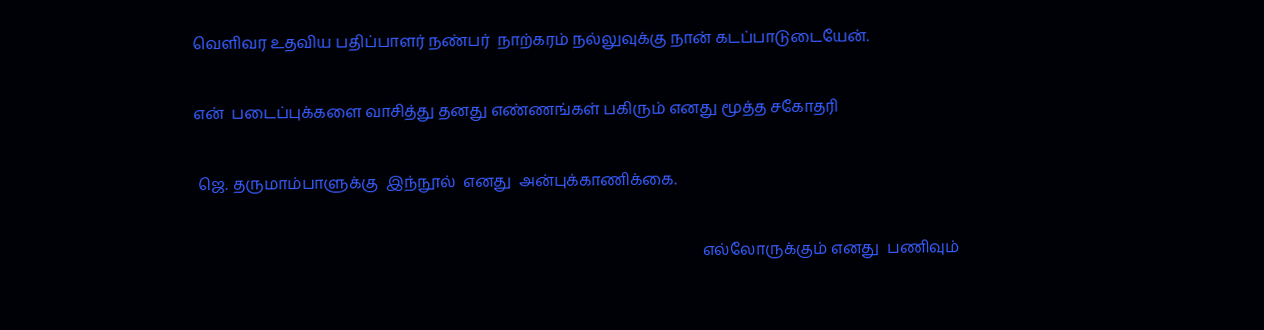வெளிவர உதவிய பதிப்பாளர் நண்பர்  நாற்கரம் நல்லுவுக்கு நான் கடப்பாடுடையேன்.

என்  படைப்புக்களை வாசித்து தனது எண்ணங்கள் பகிரும் எனது மூத்த சகோதரி

 ஜெ. தருமாம்பாளுக்கு  இந்நூல்  எனது  அன்புக்காணிக்கை.

                                                                                                                                  எல்லோருக்கும் எனது  பணிவும்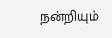நன்றியும்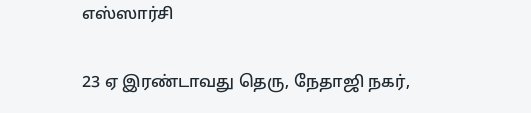எஸ்ஸார்சி

23 ஏ இரண்டாவது தெரு, நேதாஜி நகர்,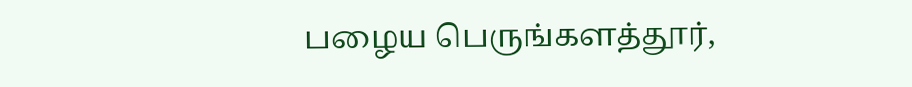பழைய பெருங்களத்தூர்,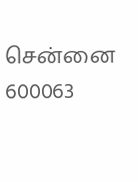சென்னை 600063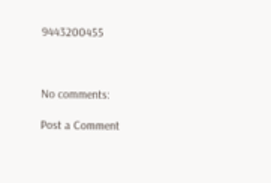9443200455



No comments:

Post a Comment